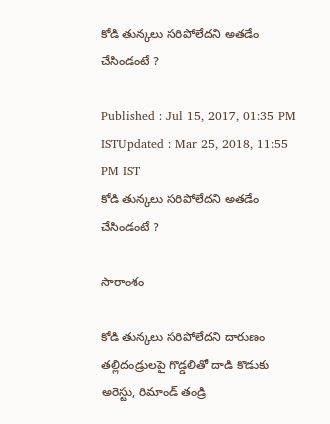కోడి తున్కలు సరిపోలేదని అతడేం చేసిండంటే ?

Published : Jul 15, 2017, 01:35 PM ISTUpdated : Mar 25, 2018, 11:55 PM IST
కోడి తున్కలు సరిపోలేదని అతడేం చేసిండంటే ?

సారాంశం

కోడి తున్కలు సరిపోలేదని దారుణం తల్లిదండ్రులపై గొడ్డలితో దాడి కొడుకు అరెస్టు, రిమాండ్ తండ్రి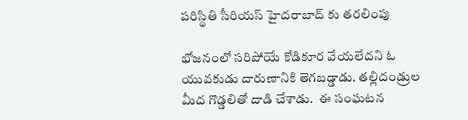పరిస్థితి సీరియస్ హైదరాబాద్ కు తరలింపు

భోజనంలో సరిపోయే కోడికూర వేయలేదని ఓ యువకుడు దారుణానికి తెగబడ్డాడు. తల్లిదండ్రుల మీద గొడ్డలితో దాడి చేశాడు.  ఈ సంఘటన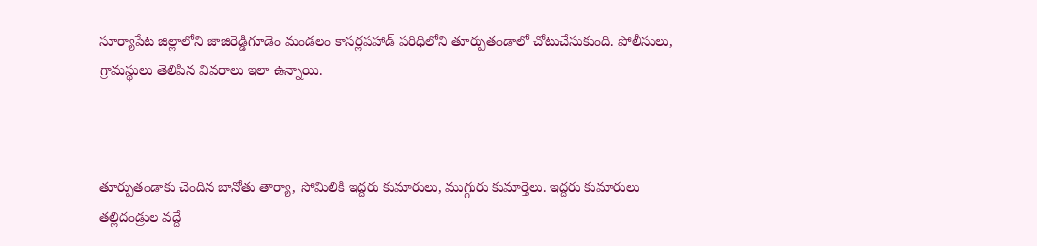సూర్యాపేట జిల్లాలోని జాజిరెడ్డిగూడెం మండలం కాసర్లపహాడ్‌ పరిధిలోని తూర్పుతండాలో చోటుచేసుకుంది. పోలీసులు, గ్రామస్థులు తెలిపిన వివరాలు ఇలా ఉన్నాయి.



తూర్పుతండాకు చెందిన బానోతు తార్యా, సోమిలికి ఇద్దరు కుమారులు, ముగ్గురు కుమార్తెలు. ఇద్దరు కుమారులు తల్లిదండ్రుల వద్దే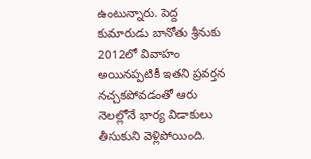ఉంటున్నారు. పెద్ద కుమారుడు బానోతు శ్రీనుకు 2012లో వివాహం అయినప్పటికీ ఇతని ప్రవర్తన నచ్చకపోవడంతో ఆరు నెలల్లోనే భార్య విడాకులు తీసుకుని వెళ్లిపోయింది.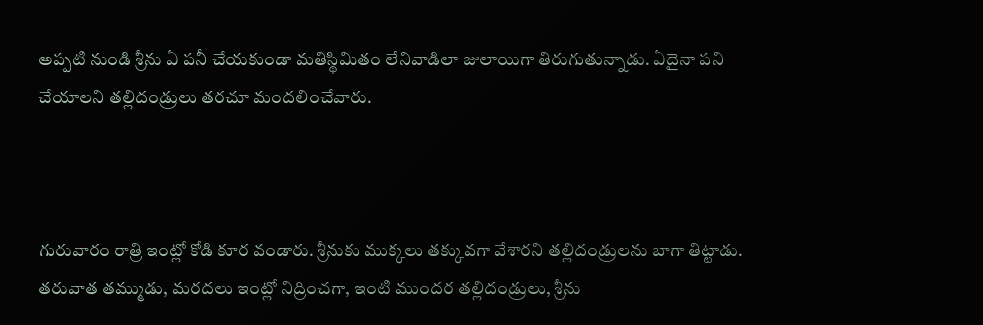అప్పటి నుండి శ్రీను ఏ పనీ చేయకుండా మతిస్థిమితం లేనివాడిలా జులాయిగా తిరుగుతున్నాడు. ఏదైనా పని చేయాలని తల్లిదండ్రులు తరచూ మందలించేవారు.



గురువారం రాత్రి ఇంట్లో కోడి కూర వండారు. శ్రీనుకు ముక్కలు తక్కువగా వేశారని తల్లిదండ్రులను బాగా తిట్టాడు. తరువాత తమ్ముడు, మరదలు ఇంట్లో నిద్రించగా, ఇంటి ముందర తల్లిదండ్రులు, శ్రీను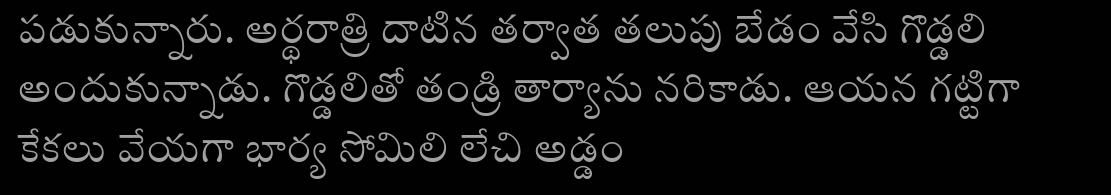పడుకున్నారు. అర్థరాత్రి దాటిన తర్వాత తలుపు బేడం వేసి గొడ్డలి అందుకున్నాడు. గొడ్డలితో తండ్రి తార్యాను నరికాడు. ఆయన గట్టిగా కేకలు వేయగా భార్య సోమిలి లేచి అడ్డం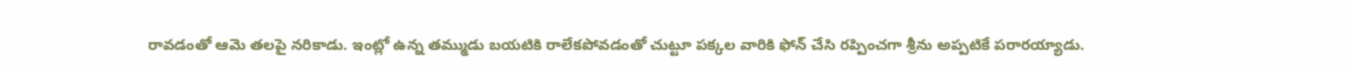రావడంతో ఆమె తలపై నరికాడు. ఇంట్లో ఉన్న తమ్ముడు బయటికి రాలేకపోవడంతో చుట్టూ పక్కల వారికి ఫోన్‌ చేసి రప్పించగా శ్రీను అప్పటికే పరారయ్యాడు.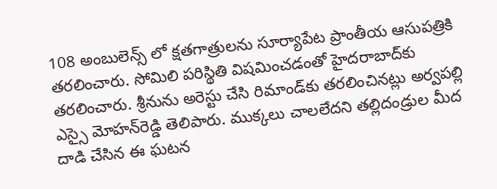108 అంబులెన్స్ లో క్షతగాత్రులను సూర్యాపేట ప్రాంతీయ ఆసుపత్రికి తరలించారు. సోమిలి పరిస్థితి విషమించడంతో హైదరాబాద్‌కు తరలించారు. శ్రీనును అరెస్టు చేసి రిమాండ్‌కు తరలించినట్లు అర్వపల్లి ఎస్సై మోహన్‌రెడ్డి తెలిపారు. ముక్కలు చాలలేదని తల్లిదండ్రుల మీద దాడి చేసిన ఈ ఘటన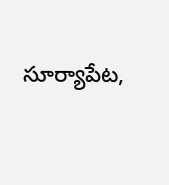సూర్యాపేట,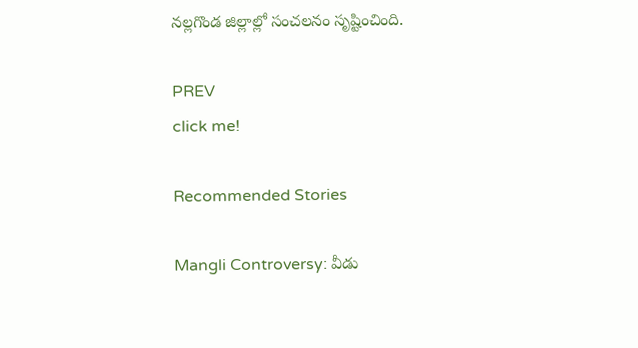నల్లగొండ జిల్లాల్లో సంచలనం సృష్టించింది.

PREV
click me!

Recommended Stories

Mangli Controversy: వీడు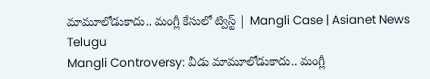మామూలోడుకాదు.. మంగ్లీ కేసులో ట్విస్ట్ | Mangli Case | Asianet News Telugu
Mangli Controversy: వీడు మామూలోడుకాదు.. మంగ్లీ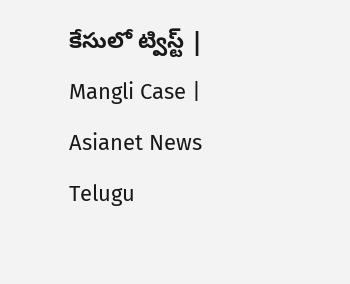కేసులో ట్విస్ట్ | Mangli Case | Asianet News Telugu